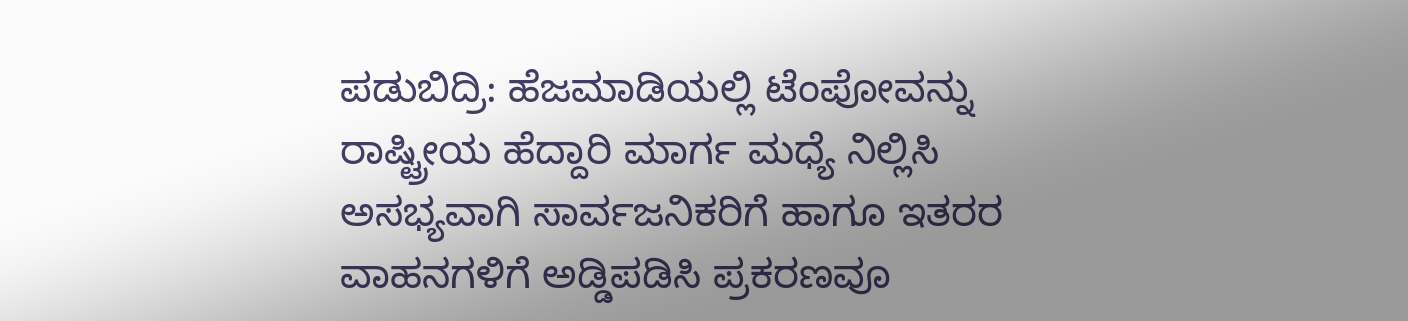ಪಡುಬಿದ್ರಿ: ಹೆಜಮಾಡಿಯಲ್ಲಿ ಟೆಂಪೋವನ್ನು ರಾಷ್ಟ್ರೀಯ ಹೆದ್ದಾರಿ ಮಾರ್ಗ ಮಧ್ಯೆ ನಿಲ್ಲಿಸಿ ಅಸಭ್ಯವಾಗಿ ಸಾರ್ವಜನಿಕರಿಗೆ ಹಾಗೂ ಇತರರ ವಾಹನಗಳಿಗೆ ಅಡ್ಡಿಪಡಿಸಿ ಪ್ರಕರಣವೂ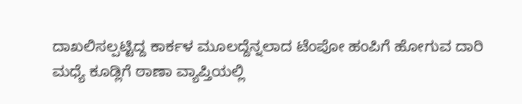ದಾಖಲಿಸಲ್ಪಟ್ಟಿದ್ದ ಕಾರ್ಕಳ ಮೂಲದ್ದೆನ್ನಲಾದ ಟೆಂಪೋ ಹಂಪಿಗೆ ಹೋಗುವ ದಾರಿ ಮಧ್ಯೆ ಕೂಡ್ಲಿಗೆ ಠಾಣಾ ವ್ಯಾಪ್ತಿಯಲ್ಲಿ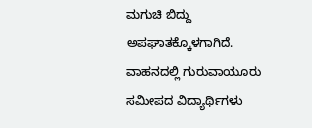ಮಗುಚಿ ಬಿದ್ದು ಅಪಘಾತಕ್ಕೊಳಗಾಗಿದೆ. ವಾಹನದಲ್ಲಿ ಗುರುವಾಯೂರು ಸಮೀಪದ ವಿದ್ಯಾರ್ಥಿಗಳು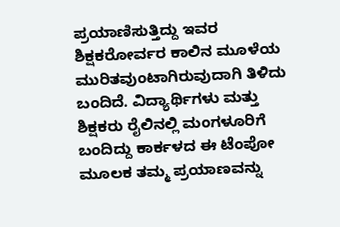ಪ್ರಯಾಣಿಸುತ್ತಿದ್ದು ಇವರ ಶಿಕ್ಷಕರೋರ್ವರ ಕಾಲಿನ ಮೂಳೆಯ ಮುರಿತವುಂಟಾಗಿರುವುದಾಗಿ ತಿಳಿದು ಬಂದಿದೆ. ವಿದ್ಯಾರ್ಥಿಗಳು ಮತ್ತು ಶಿಕ್ಷಕರು ರೈಲಿನಲ್ಲಿ ಮಂಗಳೂರಿಗೆ ಬಂದಿದ್ದು ಕಾರ್ಕಳದ ಈ ಟೆಂಪೋ ಮೂಲಕ ತಮ್ಮ ಪ್ರಯಾಣವನ್ನು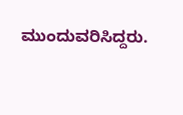ಮುಂದುವರಿಸಿದ್ದರು.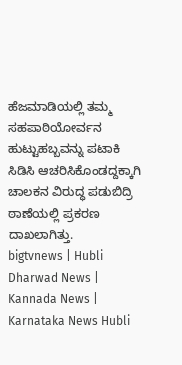ಹೆಜಮಾಡಿಯಲ್ಲಿ ತಮ್ಮ ಸಹಪಾಠಿಯೋರ್ವನ ಹುಟ್ಟುಹಬ್ಬವನ್ನು ಪಟಾಕಿ ಸಿಡಿಸಿ ಆಚರಿಸಿಕೊಂಡದ್ದಕ್ಕಾಗಿ ಚಾಲಕನ ವಿರುದ್ಧ ಪಡುಬಿದ್ರಿ ಠಾಣೆಯಲ್ಲಿ ಪ್ರಕರಣ ದಾಖಲಾಗಿತ್ತು.
bigtvnews | Hubli Dharwad News | Kannada News | Karnataka News Hubli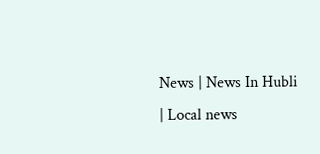News | News In Hubli | Local news